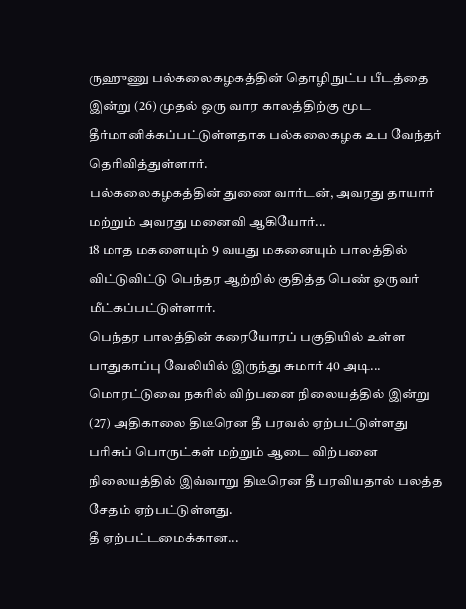ருஹுணு பல்கலைகழகத்தின் தொழிநுட்ப பீடத்தை இன்று (26) முதல் ஒரு வார காலத்திற்கு மூட தீர்மானிக்கப்பட்டுள்ளதாக பல்கலைகழக உப வேந்தர் தெரிவித்துள்ளார்.
பல்கலைகழகத்தின் துணை வார்டன், அவரது தாயார் மற்றும் அவரது மனைவி ஆகியோர்...
18 மாத மகளையும் 9 வயது மகனையும் பாலத்தில் விட்டுவிட்டு பெந்தர ஆற்றில் குதித்த பெண் ஒருவர் மீட்கப்பட்டுள்ளார்.
பெந்தர பாலத்தின் கரையோரப் பகுதியில் உள்ள பாதுகாப்பு வேலியில் இருந்து சுமார் 40 அடி...
மொரட்டுவை நகரில் விற்பனை நிலையத்தில் இன்று (27) அதிகாலை திடீரென தீ பரவல் ஏற்பட்டுள்ளது
பரிசுப் பொருட்கள் மற்றும் ஆடை விற்பனை நிலையத்தில் இவ்வாறு திடீரென தீ பரவியதால் பலத்த சேதம் ஏற்பட்டுள்ளது.
தீ ஏற்பட்டமைக்கான...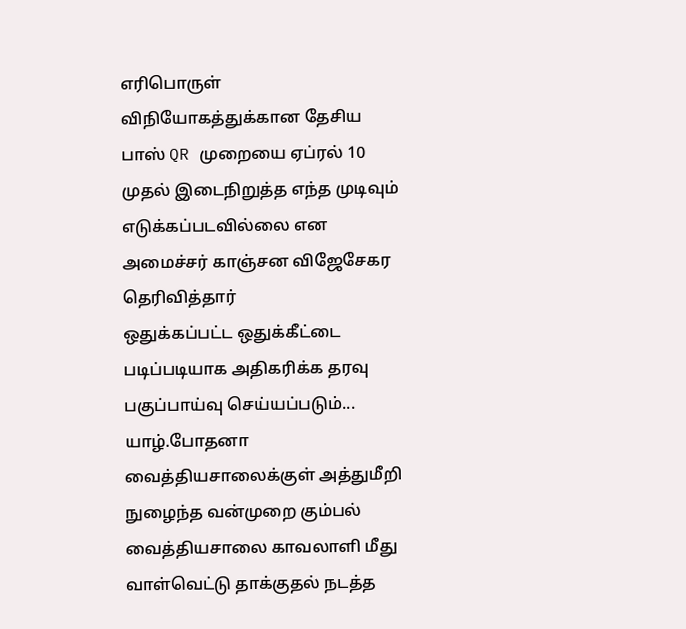எரிபொருள் விநியோகத்துக்கான தேசிய பாஸ் QR முறையை ஏப்ரல் 10 முதல் இடைநிறுத்த எந்த முடிவும் எடுக்கப்படவில்லை என அமைச்சர் காஞ்சன விஜேசேகர தெரிவித்தார்
ஒதுக்கப்பட்ட ஒதுக்கீட்டை படிப்படியாக அதிகரிக்க தரவு பகுப்பாய்வு செய்யப்படும்...
யாழ்.போதனா வைத்தியசாலைக்குள் அத்துமீறி நுழைந்த வன்முறை கும்பல் வைத்தியசாலை காவலாளி மீது வாள்வெட்டு தாக்குதல் நடத்த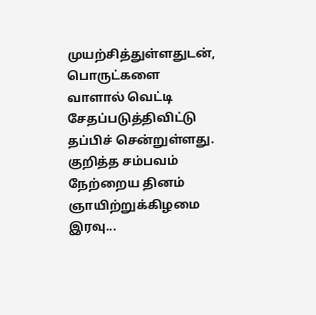முயற்சித்துள்ளதுடன், பொருட்களை வாளால் வெட்டி சேதப்படுத்திவிட்டு தப்பிச் சென்றுள்ளது.
குறித்த சம்பவம் நேற்றைய தினம் ஞாயிற்றுக்கிழமை இரவு...